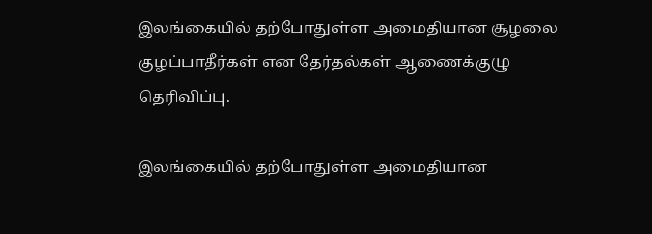இலங்கையில் தற்போதுள்ள அமைதியான சூழலை குழப்பாதீர்கள் என தேர்தல்கள் ஆணைக்குழு தெரிவிப்பு.

இலங்கையில் தற்போதுள்ள அமைதியான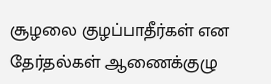சூழலை குழப்பாதீர்கள் என தேர்தல்கள் ஆணைக்குழு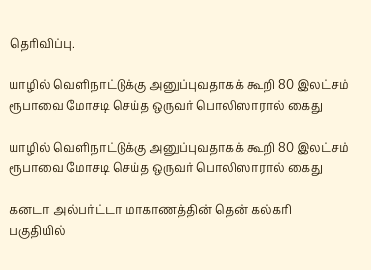தெரிவிப்பு.

யாழில் வெளிநாட்டுக்கு அனுப்புவதாகக் கூறி 80 இலட்சம் ரூபாவை மோசடி செய்த ஒருவர் பொலிஸாரால் கைது

யாழில் வெளிநாட்டுக்கு அனுப்புவதாகக் கூறி 80 இலட்சம் ரூபாவை மோசடி செய்த ஒருவர் பொலிஸாரால் கைது

கனடா அல்பர்ட்டா மாகாணத்தின் தென் கல்கரி பகுதியில்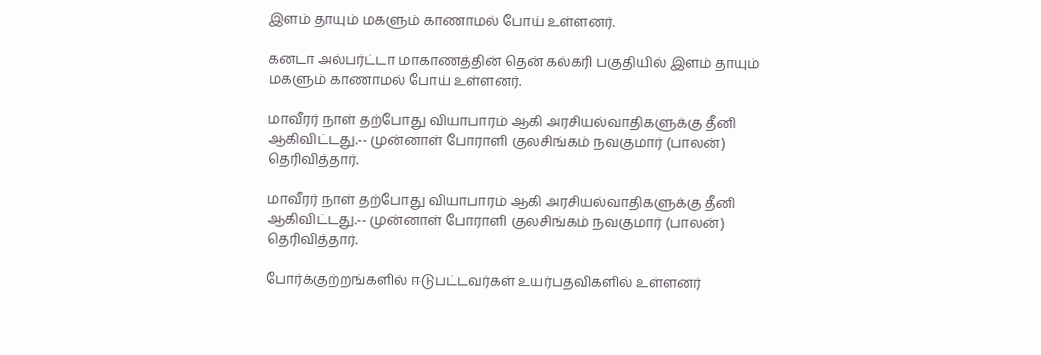இளம் தாயும் மகளும் காணாமல் போய் உள்ளனர்.

கனடா அல்பர்ட்டா மாகாணத்தின் தென் கல்கரி பகுதியில் இளம் தாயும் மகளும் காணாமல் போய் உள்ளனர்.

மாவீரர் நாள் தற்போது வியாபாரம் ஆகி அரசியல்வாதிகளுக்கு தீனி ஆகிவிட்டது.-- முன்னாள் போராளி குலசிங்கம் நவகுமார் (பாலன்) தெரிவித்தார்.

மாவீரர் நாள் தற்போது வியாபாரம் ஆகி அரசியல்வாதிகளுக்கு தீனி ஆகிவிட்டது.-- முன்னாள் போராளி குலசிங்கம் நவகுமார் (பாலன்) தெரிவித்தார்.

போர்க்குற்றங்களில் ஈடுபட்டவர்கள் உயர்பதவிகளில் உள்ளனர்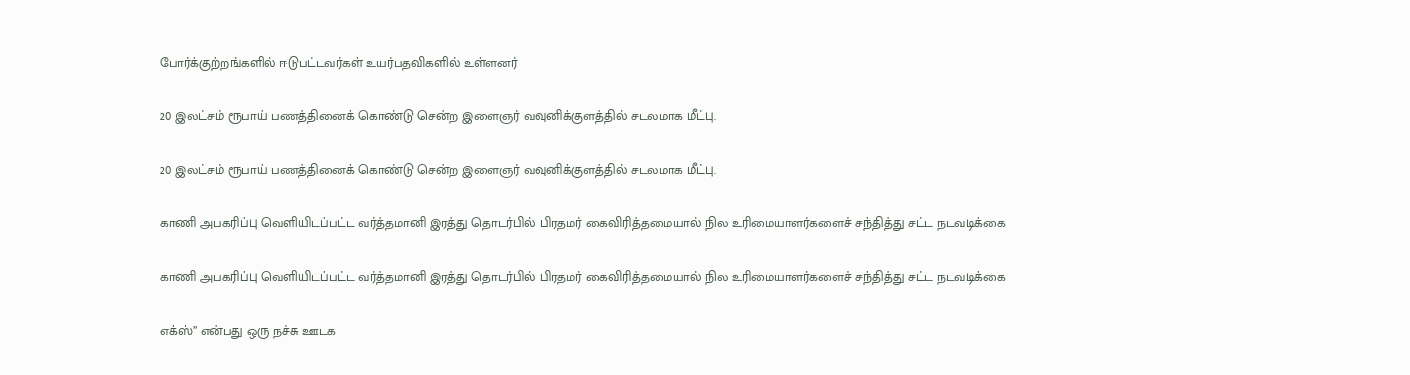போர்க்குற்றங்களில் ஈடுபட்டவர்கள் உயர்பதவிகளில் உள்ளனர்

20 இலட்சம் ரூபாய் பணத்தினைக் கொண்டு சென்ற இளைஞர் வவுனிக்குளத்தில் சடலமாக மீட்பு.

20 இலட்சம் ரூபாய் பணத்தினைக் கொண்டு சென்ற இளைஞர் வவுனிக்குளத்தில் சடலமாக மீட்பு.

காணி அபகரிப்பு வெளியிடப்பட்ட வர்த்தமானி இரத்து தொடர்பில் பிரதமர் கைவிரித்தமையால் நில உரிமையாளர்களைச் சந்தித்து சட்ட நடவடிக்கை

காணி அபகரிப்பு வெளியிடப்பட்ட வர்த்தமானி இரத்து தொடர்பில் பிரதமர் கைவிரித்தமையால் நில உரிமையாளர்களைச் சந்தித்து சட்ட நடவடிக்கை

எக்ஸ்” என்பது ஒரு நச்சு ஊடக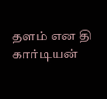தளம் என தி கார்டியன்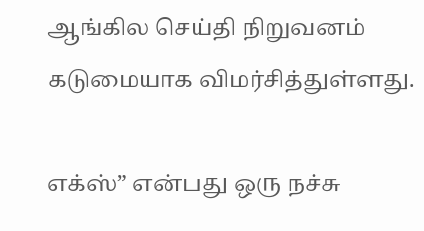ஆங்கில செய்தி நிறுவனம் கடுமையாக விமர்சித்துள்ளது.

எக்ஸ்” என்பது ஒரு நச்சு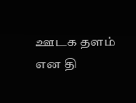ஊடக தளம் என தி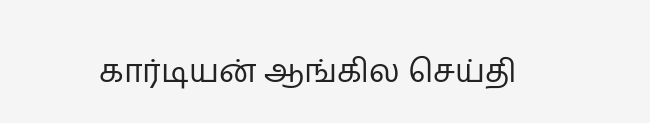கார்டியன் ஆங்கில செய்தி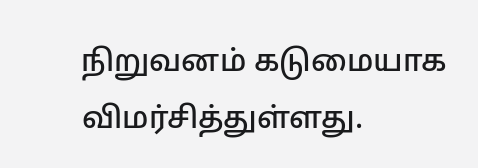நிறுவனம் கடுமையாக விமர்சித்துள்ளது.